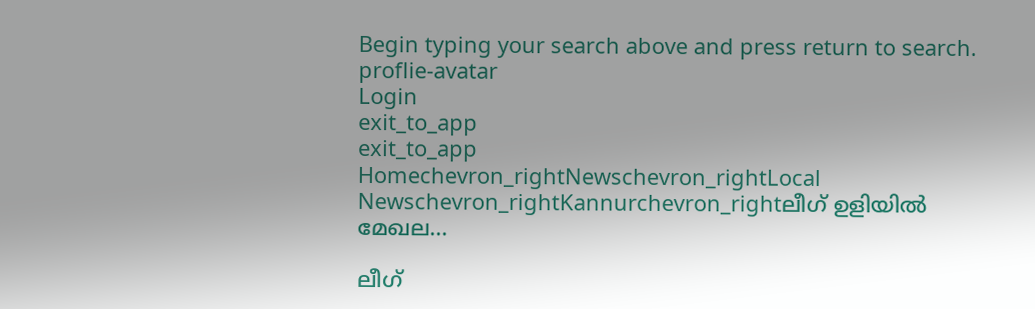Begin typing your search above and press return to search.
proflie-avatar
Login
exit_to_app
exit_to_app
Homechevron_rightNewschevron_rightLocal Newschevron_rightKannurchevron_rightലീഗ് ഉളിയിൽ മേഖല...

ലീഗ്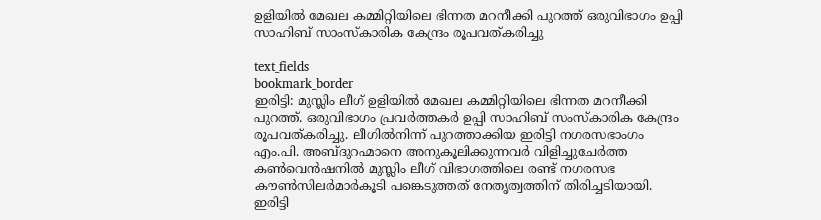ഉളിയിൽ മേഖല കമ്മിറ്റിയിലെ ഭിന്നത മറനീക്കി പുറത്ത് ഒരുവിഭാഗം ഉപ്പി സാഹിബ് സാംസ്കാരിക കേന്ദ്രം രൂപവത്കരിച്ചു

text_fields
bookmark_border
ഇരിട്ടി: മുസ്ലിം ലീഗ് ഉളിയിൽ മേഖല കമ്മിറ്റിയിലെ ഭിന്നത മറനീക്കി പുറത്ത്. ഒരുവിഭാഗം പ്രവർത്തകർ ഉപ്പി സാഹിബ് സംസ്കാരിക കേന്ദ്രം രൂപവത്കരിച്ചു. ലീഗിൽനിന്ന് പുറത്താക്കിയ ഇരിട്ടി നഗരസഭാംഗം എം.പി. അബ്ദുറഹ്മാനെ അനുകൂലിക്കുന്നവർ വിളിച്ചുചേർത്ത കൺവെൻഷനിൽ മുസ്ലിം ലീഗ് വിഭാഗത്തിലെ രണ്ട് നഗരസഭ കൗൺസിലർമാർകൂടി പങ്കെടുത്തത് നേതൃത്വത്തിന് തിരിച്ചടിയായി. ഇരിട്ടി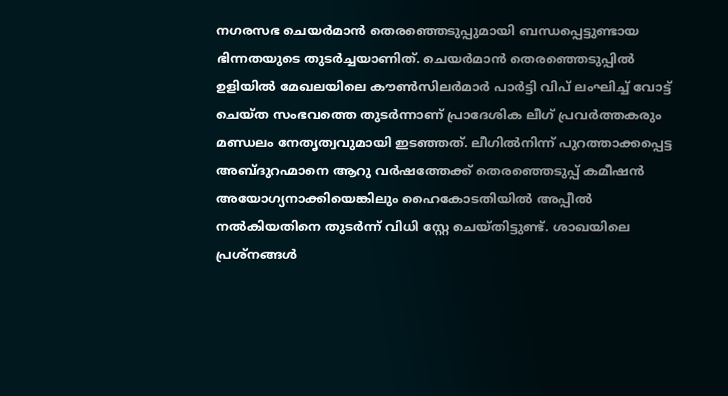നഗരസഭ ചെയർമാൻ തെരഞ്ഞെടുപ്പുമായി ബന്ധപ്പെട്ടുണ്ടായ ഭിന്നതയുടെ തുടർച്ചയാണിത്. ചെയർമാൻ തെരഞ്ഞെടുപ്പിൽ ഉളിയിൽ മേഖലയിലെ കൗൺസിലർമാർ പാർട്ടി വിപ് ലംഘിച്ച് വോട്ട് ചെയ്ത സംഭവത്തെ തുടർന്നാണ് പ്രാദേശിക ലീഗ് പ്രവർത്തകരും മണ്ഡലം നേതൃത്വവുമായി ഇടഞ്ഞത്. ലീഗിൽനിന്ന് പുറത്താക്കപ്പെട്ട അബ്ദുറഹ്മാനെ ആറു വർഷത്തേക്ക് തെരഞ്ഞെടുപ്പ് കമീഷൻ അയോഗ്യനാക്കിയെങ്കിലും ഹൈകോടതിയിൽ അപ്പീൽ നൽകിയതിനെ തുടർന്ന് വിധി സ്റ്റേ ചെയ്തിട്ടുണ്ട്. ശാഖയിലെ പ്രശ്നങ്ങൾ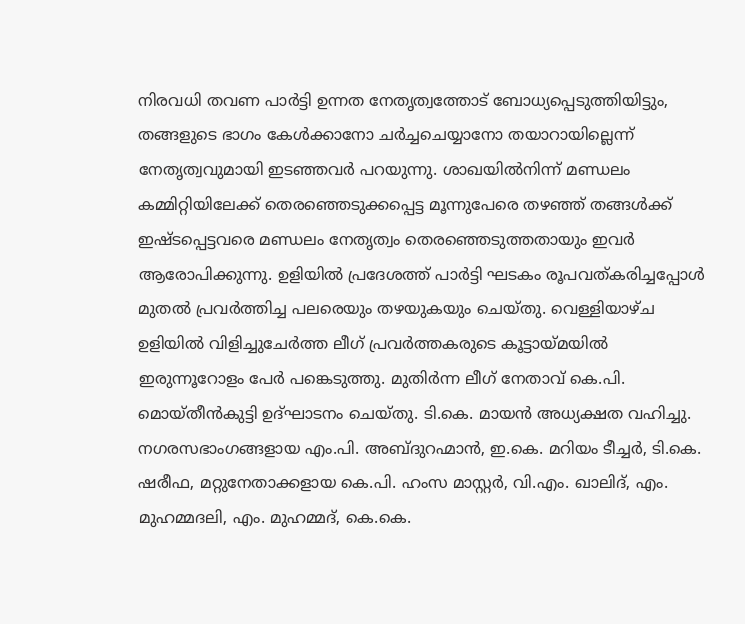നിരവധി തവണ പാർട്ടി ഉന്നത നേതൃത്വത്തോട് ബോധ്യപ്പെടുത്തിയിട്ടും, തങ്ങളുടെ ഭാഗം കേൾക്കാനോ ചർച്ചചെയ്യാനോ തയാറായില്ലെന്ന് നേതൃത്വവുമായി ഇടഞ്ഞവർ പറയുന്നു. ശാഖയിൽനിന്ന് മണ്ഡലം കമ്മിറ്റിയിലേക്ക് തെരഞ്ഞെടുക്കപ്പെട്ട മൂന്നുപേരെ തഴഞ്ഞ് തങ്ങൾക്ക് ഇഷ്ടപ്പെട്ടവരെ മണ്ഡലം നേതൃത്വം തെരഞ്ഞെടുത്തതായും ഇവർ ആരോപിക്കുന്നു. ഉളിയിൽ പ്രദേശത്ത് പാർട്ടി ഘടകം രൂപവത്കരിച്ചപ്പോൾ മുതൽ പ്രവർത്തിച്ച പലരെയും തഴയുകയും ചെയ്തു. വെള്ളിയാഴ്ച ഉളിയിൽ വിളിച്ചുചേർത്ത ലീഗ് പ്രവർത്തകരുടെ കൂട്ടായ്മയിൽ ഇരുന്നൂറോളം പേർ പങ്കെടുത്തു. മുതിർന്ന ലീഗ് നേതാവ് കെ.പി. മൊയ്തീൻകുട്ടി ഉദ്ഘാടനം ചെയ്തു. ടി.കെ. മായൻ അധ്യക്ഷത വഹിച്ചു. നഗരസഭാംഗങ്ങളായ എം.പി. അബ്ദുറഹ്മാൻ, ഇ.കെ. മറിയം ടീച്ചർ, ടി.കെ. ഷരീഫ, മറ്റുനേതാക്കളായ കെ.പി. ഹംസ മാസ്റ്റർ, വി.എം. ഖാലിദ്, എം. മുഹമ്മദലി, എം. മുഹമ്മദ്, കെ.കെ.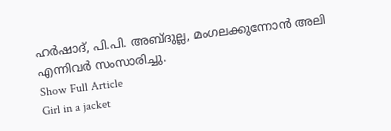ഹർഷാദ്, പി.പി. അബ്ദുല്ല, മംഗലക്കുന്നോൻ അലി എന്നിവർ സംസാരിച്ചു.
Show Full Article
Girl in a jacket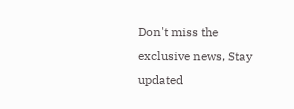Don't miss the exclusive news, Stay updated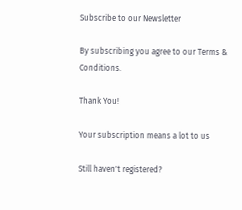Subscribe to our Newsletter

By subscribing you agree to our Terms & Conditions.

Thank You!

Your subscription means a lot to us

Still haven't registered?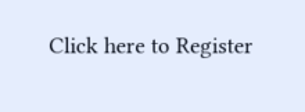Click here to Register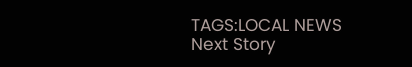TAGS:LOCAL NEWS
Next Story